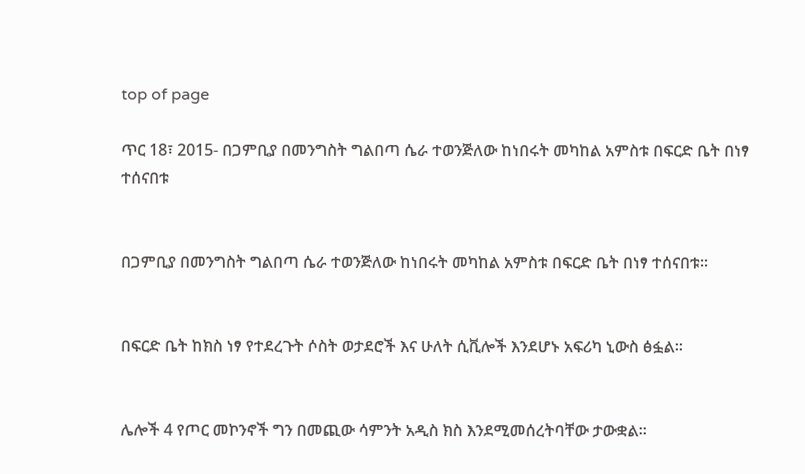top of page

ጥር 18፣ 2015- በጋምቢያ በመንግስት ግልበጣ ሴራ ተወንጅለው ከነበሩት መካከል አምስቱ በፍርድ ቤት በነፃ ተሰናበቱ


በጋምቢያ በመንግስት ግልበጣ ሴራ ተወንጅለው ከነበሩት መካከል አምስቱ በፍርድ ቤት በነፃ ተሰናበቱ፡፡


በፍርድ ቤት ከክስ ነፃ የተደረጉት ሶስት ወታደሮች እና ሁለት ሲቪሎች እንደሆኑ አፍሪካ ኒውስ ፅፏል፡፡


ሌሎች 4 የጦር መኮንኖች ግን በመጪው ሳምንት አዲስ ክስ እንደሚመሰረትባቸው ታውቋል፡፡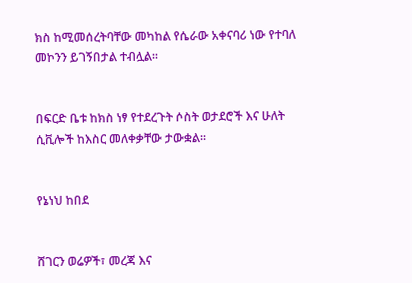ክስ ከሚመሰረትባቸው መካከል የሴራው አቀናባሪ ነው የተባለ መኮንን ይገኝበታል ተብሏል፡፡


በፍርድ ቤቱ ከክስ ነፃ የተደረጉት ሶስት ወታደሮች እና ሁለት ሲቪሎች ከእስር መለቀቃቸው ታውቋል፡፡


የኔነህ ከበደ


ሸገርን ወሬዎች፣ መረጃ እና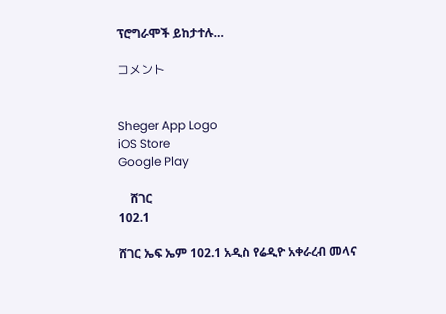ፕሮግራሞች ይከታተሉ…

コメント


Sheger App Logo
iOS Store
Google Play

    ሸገር
102.1

ሸገር ኤፍ ኤም 102.1 አዲስ የሬዲዮ አቀራረብ መላና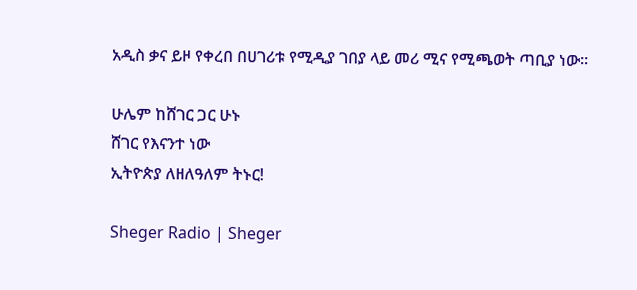አዲስ ቃና ይዞ የቀረበ በሀገሪቱ የሚዲያ ገበያ ላይ መሪ ሚና የሚጫወት ጣቢያ ነው፡፡

ሁሌም ከሸገር ጋር ሁኑ
ሸገር የእናንተ ነው
ኢትዮጵያ ለዘለዓለም ትኑር!

Sheger Radio | Sheger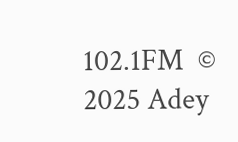102.1FM  © 2025 Adey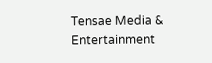Tensae Media & Entertainment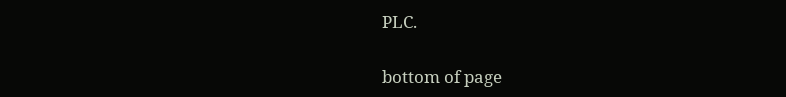PLC.

bottom of page